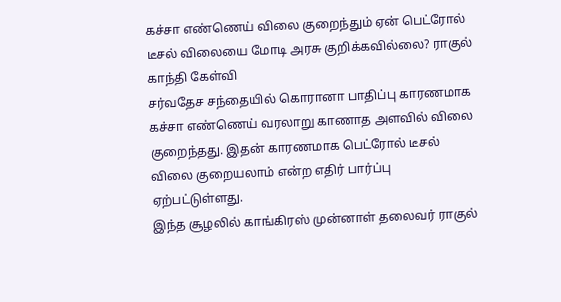கச்சா எண்ணெய் விலை குறைந்தும் ஏன் பெட்ரோல் டீசல் விலையை மோடி அரசு குறிக்கவில்லை? ராகுல் காந்தி கேள்வி
சர்வதேச சந்தையில் கொரானா பாதிப்பு காரணமாக கச்சா எண்ணெய் வரலாறு காணாத அளவில் விலை குறைந்தது. இதன் காரணமாக பெட்ரோல் டீசல் விலை குறையலாம் என்ற எதிர் பார்ப்பு ஏற்பட்டுள்ளது.
இந்த சூழலில் காங்கிரஸ் முன்னாள் தலைவர் ராகுல்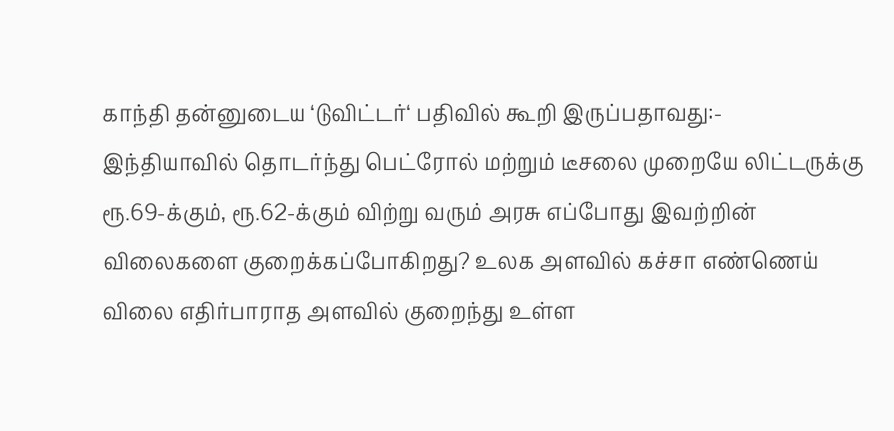காந்தி தன்னுடைய ‘டுவிட்டர்‘ பதிவில் கூறி இருப்பதாவது:-
இந்தியாவில் தொடர்ந்து பெட்ரோல் மற்றும் டீசலை முறையே லிட்டருக்கு ரூ.69-க்கும், ரூ.62-க்கும் விற்று வரும் அரசு எப்போது இவற்றின் விலைகளை குறைக்கப்போகிறது? உலக அளவில் கச்சா எண்ணெய் விலை எதிர்பாராத அளவில் குறைந்து உள்ள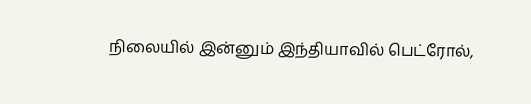நிலையில் இன்னும் இந்தியாவில் பெட்ரோல்,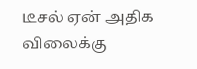டீசல் ஏன் அதிக விலைக்கு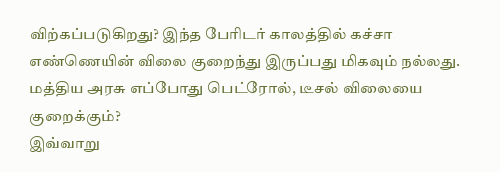விற்கப்படுகிறது? இந்த பேரிடர் காலத்தில் கச்சா எண்ணெயின் விலை குறைந்து இருப்பது மிகவும் நல்லது. மத்திய அரசு எப்போது பெட்ரோல், டீசல் விலையை குறைக்கும்?
இவ்வாறு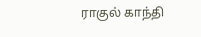ராகுல் காந்தி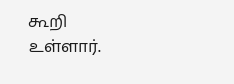கூறி உள்ளார்.